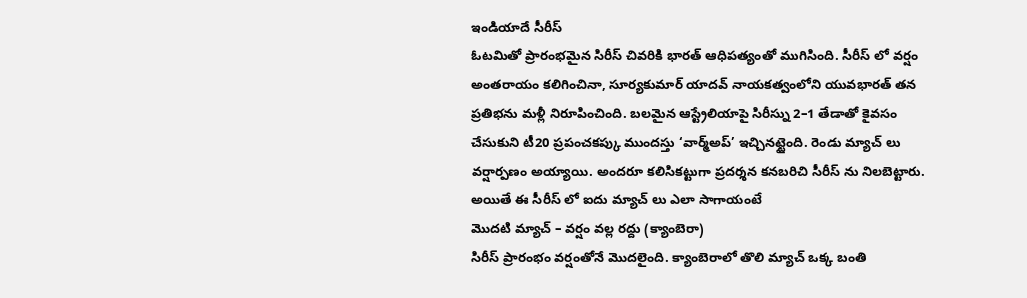ఇండియాదే సీరీస్
ఓటమితో ప్రారంభమైన సిరీస్ చివరికి భారత్ ఆధిపత్యంతో ముగిసింది. సీరీస్ లో వర్షం అంతరాయం కలిగించినా, సూర్యకుమార్ యాదవ్ నాయకత్వంలోని యువభారత్ తన ప్రతిభను మళ్లీ నిరూపించింది. బలమైన ఆస్ట్రేలియాపై సిరీస్ను 2–1 తేడాతో కైవసం చేసుకుని టీ20 ప్రపంచకప్కు ముందస్తు ‘వార్మ్అప్’ ఇచ్చినట్టైంది. రెండు మ్యాచ్ లు వర్షార్పణం అయ్యాయి. అందరూ కలిసికట్టుగా ప్రదర్శన కనబరిచి సీరీస్ ను నిలబెట్టారు. అయితే ఈ సీరీస్ లో ఐదు మ్యాచ్ లు ఎలా సాగాయంటే
మొదటి మ్యాచ్ – వర్షం వల్ల రద్దు (క్యాంబెరా)
సిరీస్ ప్రారంభం వర్షంతోనే మొదలైంది. క్యాంబెరాలో తొలి మ్యాచ్ ఒక్క బంతి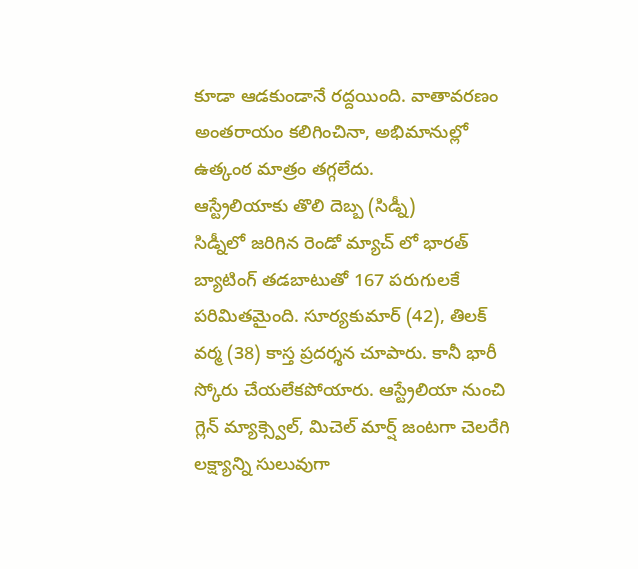కూడా ఆడకుండానే రద్దయింది. వాతావరణం అంతరాయం కలిగించినా, అభిమానుల్లో ఉత్కంఠ మాత్రం తగ్గలేదు.
ఆస్ట్రేలియాకు తొలి దెబ్బ (సిడ్నీ)
సిడ్నీలో జరిగిన రెండో మ్యాచ్ లో భారత్ బ్యాటింగ్ తడబాటుతో 167 పరుగులకే పరిమితమైంది. సూర్యకుమార్ (42), తిలక్ వర్మ (38) కాస్త ప్రదర్శన చూపారు. కానీ భారీ స్కోరు చేయలేకపోయారు. ఆస్ట్రేలియా నుంచి గ్లెన్ మ్యాక్స్వెల్, మిచెల్ మార్ష్ జంటగా చెలరేగి లక్ష్యాన్ని సులువుగా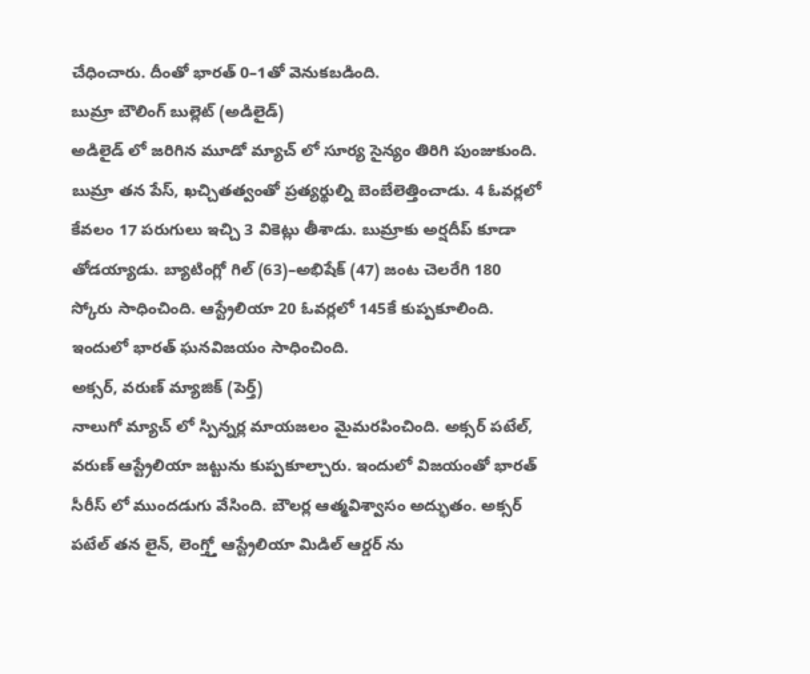చేధించారు. దీంతో భారత్ 0–1తో వెనుకబడింది.
బుమ్రా బౌలింగ్ బుల్లెట్ (అడిలైడ్)
అడిలైడ్ లో జరిగిన మూడో మ్యాచ్ లో సూర్య సైన్యం తిరిగి పుంజుకుంది. బుమ్రా తన పేస్, ఖచ్చితత్వంతో ప్రత్యర్థుల్ని బెంబేలెత్తించాడు. 4 ఓవర్లలో కేవలం 17 పరుగులు ఇచ్చి 3 వికెట్లు తీశాడు. బుమ్రాకు అర్షదీప్ కూడా తోడయ్యాడు. బ్యాటింగ్లో గిల్ (63)–అభిషేక్ (47) జంట చెలరేగి 180 స్కోరు సాధించింది. ఆస్ట్రేలియా 20 ఓవర్లలో 145కే కుప్పకూలింది. ఇందులో భారత్ ఘనవిజయం సాధించింది.
అక్సర్, వరుణ్ మ్యాజిక్ (పెర్త్)
నాలుగో మ్యాచ్ లో స్పిన్నర్ల మాయజలం మైమరపించింది. అక్సర్ పటేల్, వరుణ్ ఆస్ట్రేలియా జట్టును కుప్పకూల్చారు. ఇందులో విజయంతో భారత్ సీరీస్ లో ముందడుగు వేసింది. బౌలర్ల ఆత్మవిశ్వాసం అద్భుతం. అక్సర్ పటేల్ తన లైన్, లెంగ్త్తో ఆస్ట్రేలియా మిడిల్ ఆర్డర్ ను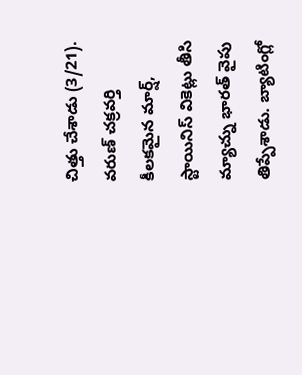చిత్తు చేశాడు (3/21). వరుణ్ చక్రవర్తి కీలకమైన మార్ష్, స్టాయినిస్ వికెట్లు తీసి మ్యాచ్ను భారత్ వైపు తిప్పేశాడు. బ్యాటింగ్లో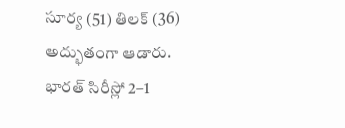సూర్య (51) తిలక్ (36) అద్భుతంగా ఆడారు. భారత్ సిరీస్లో 2–1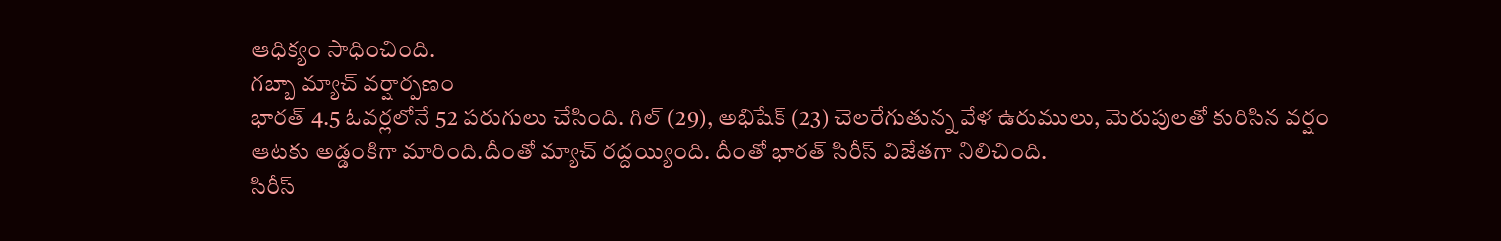ఆధిక్యం సాధించింది.
గబ్బా మ్యాచ్ వర్షార్పణం
భారత్ 4.5 ఓవర్లలోనే 52 పరుగులు చేసింది. గిల్ (29), అభిషేక్ (23) చెలరేగుతున్న వేళ ఉరుములు, మెరుపులతో కురిసిన వర్షం ఆటకు అడ్డంకిగా మారింది.దీంతో మ్యాచ్ రద్దయ్యింది. దీంతో భారత్ సిరీస్ విజేతగా నిలిచింది.
సిరీస్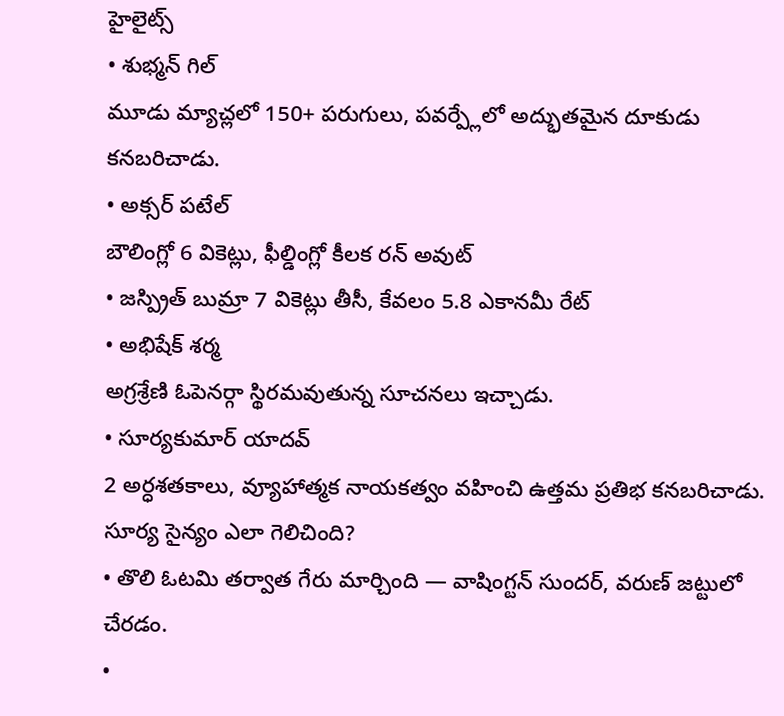హైలైట్స్
• శుభ్మన్ గిల్
మూడు మ్యాచ్లలో 150+ పరుగులు, పవర్ప్లేలో అద్భుతమైన దూకుడు కనబరిచాడు.
• అక్సర్ పటేల్
బౌలింగ్లో 6 వికెట్లు, ఫీల్డింగ్లో కీలక రన్ అవుట్
• జస్ప్రిత్ బుమ్రా 7 వికెట్లు తీసీ, కేవలం 5.8 ఎకానమీ రేట్
• అభిషేక్ శర్మ
అగ్రశ్రేణి ఓపెనర్గా స్థిరమవుతున్న సూచనలు ఇచ్చాడు.
• సూర్యకుమార్ యాదవ్
2 అర్ధశతకాలు, వ్యూహాత్మక నాయకత్వం వహించి ఉత్తమ ప్రతిభ కనబరిచాడు.
సూర్య సైన్యం ఎలా గెలిచింది?
• తొలి ఓటమి తర్వాత గేరు మార్చింది — వాషింగ్టన్ సుందర్, వరుణ్ జట్టులో చేరడం.
•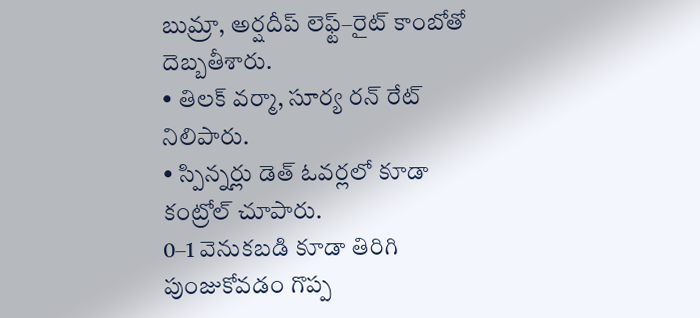బుమ్రా, అర్షదీప్ లెఫ్ట్–రైట్ కాంబోతో దెబ్బతీశారు.
• తిలక్ వర్మా, సూర్య రన్ రేట్ నిలిపారు.
• స్పిన్నర్లు డెత్ ఓవర్లలో కూడా కంట్రోల్ చూపారు.
0–1 వెనుకబడి కూడా తిరిగి పుంజుకోవడం గొప్ప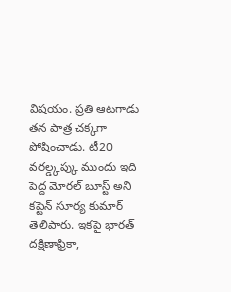విషయం. ప్రతి ఆటగాడు తన పాత్ర చక్కగా పోషించాడు. టీ20 వరల్డ్కప్కు ముందు ఇది పెద్ద మోరల్ బూస్ట్ అని కప్టెన్ సూర్య కుమార్ తెలిపారు. ఇకపై భారత్ దక్షిణాఫ్రికా,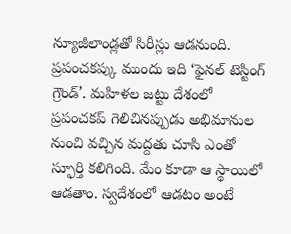న్యూజీలాండ్లతో సిరీస్లు ఆడనుంది. ప్రపంచకప్కు ముందు ఇది ‘ఫైనల్ టెస్టింగ్ గ్రౌండ్’. మహిళల జట్టు దేశంలో ప్రపంచకప్ గెలిచినప్పుడు అభిమానుల నుంచి వచ్చిన మద్దతు చూసి ఎంతో స్ఫూర్తి కలిగింది. మేం కూడా ఆ స్థాయిలో ఆడతాం. స్వదేశంలో ఆడటం అంటే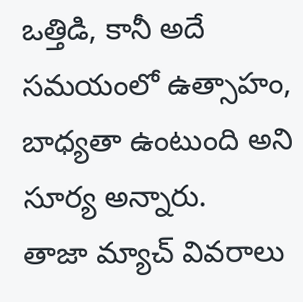ఒత్తిడి, కానీ అదే సమయంలో ఉత్సాహం, బాధ్యతా ఉంటుంది అని సూర్య అన్నారు.
తాజా మ్యాచ్ వివరాలు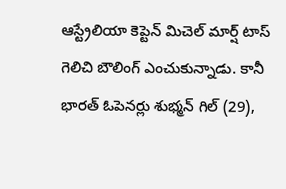ఆస్ట్రేలియా కెప్టెన్ మిచెల్ మార్ష్ టాస్ గెలిచి బౌలింగ్ ఎంచుకున్నాడు. కానీ భారత్ ఓపెనర్లు శుభ్మన్ గిల్ (29),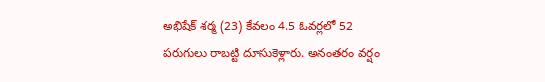అభిషేక్ శర్మ (23) కేవలం 4.5 ఓవర్లలో 52 పరుగులు రాబట్టి దూసుకెళ్లారు. అనంతరం వర్షం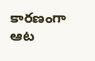కారణంగా ఆట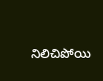నిలిచిపోయి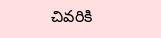చివరికి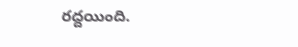రద్దయింది.